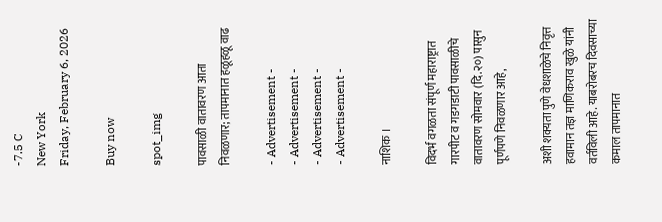-7.5 C
New York
Friday, February 6, 2026

Buy now

spot_img

पावसाळी वातावरण आता निवळणार; तापमानात हळूहळू वाढ

- Advertisement -
- Advertisement -
- Advertisement -
- Advertisement -

नाशिक ।

विदर्भ वगळता संपूर्ण महाराष्ट्रात गारपीट व गडगडाटी पावसाळीचे वातावरण सोमवार (दि.२०) पासुन पूर्णपणे निवळणार आहे,

अशी शक्यता पुणे वेधशाळेचे निवृत्त हवामान तज्ञ माणिकराव खुळे यांनी वर्तविली आहे. याबरोबरच दिवसाच्या कमाल तापमानात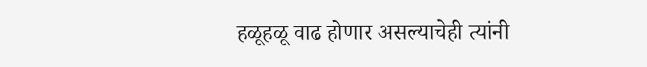हळूहळू वाढ होणार असल्याचेही त्यांनी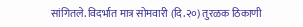सांगितले. विदर्भात मात्र सोमवारी (दि.२०) तुरळक ठिकाणी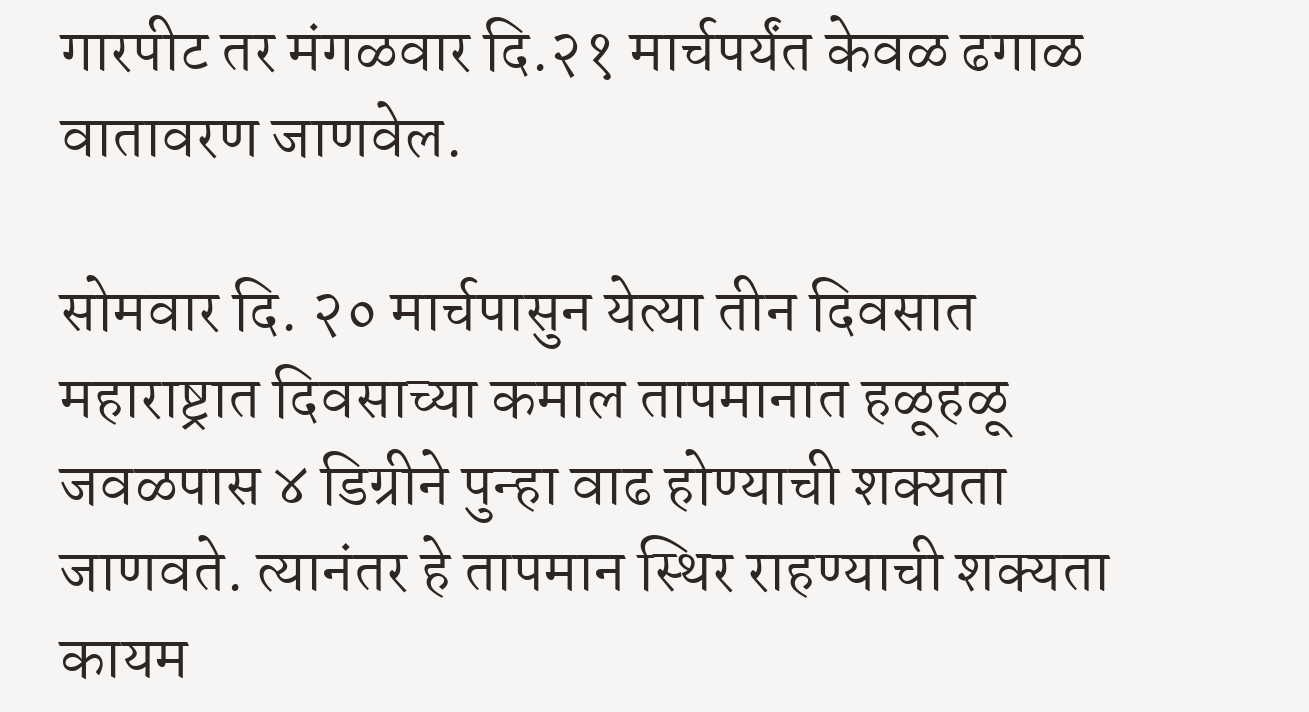गारपीट तर मंगळवार दि.२१ मार्चपर्यंत केवळ ढगाळ वातावरण जाणवेल.

सोमवार दि. २० मार्चपासुन येत्या तीन दिवसात महाराष्ट्रात दिवसाच्या कमाल तापमानात हळूहळू जवळपास ४ डिग्रीने पुन्हा वाढ होण्याची शक्यता जाणवते. त्यानंतर हे तापमान स्थिर राहण्याची शक्यता कायम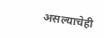असल्याचेही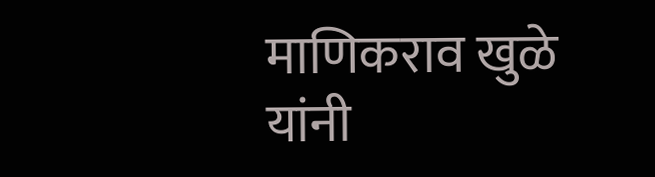माणिकराव खुळे यांनी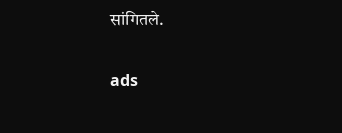सांगितले.

ads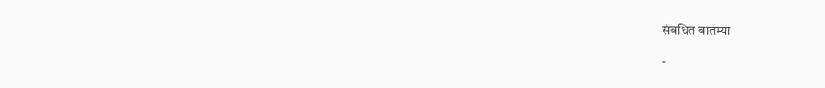संबधित बातम्या

-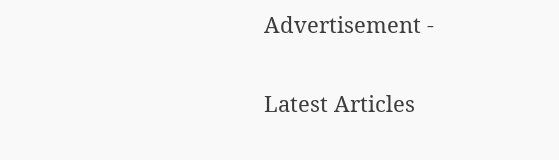Advertisement -

Latest Articles